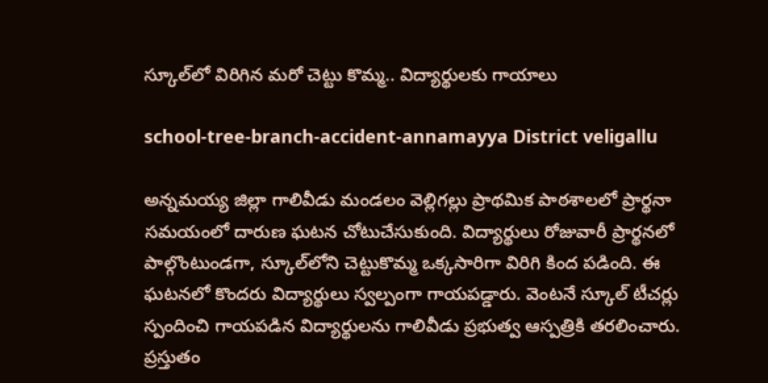స్కూల్‌లో విరిగిన మ‌రో చెట్టు కొమ్మ‌.. విద్యార్థుల‌కు గాయాలు

school-tree-branch-accident-annamayya District veligallu

అన్నమయ్య జిల్లా గాలివీడు మండలం వెల్లిగల్లు ప్రాథమిక పాఠశాలలో ప్రార్థ‌నా స‌మ‌యంలో దారుణ ఘటన చోటుచేసుకుంది. విద్యార్థులు రోజువారీ ప్రార్థనలో పాల్గొంటుండగా, స్కూల్‌లోని చెట్టుకొమ్మ ఒక్కసారిగా విరిగి కింద పడింది. ఈ ఘటనలో కొందరు విద్యార్థులు స్వల్పంగా గాయపడ్డారు. వెంటనే స్కూల్ టీచర్లు స్పందించి గాయపడిన విద్యార్థులను గాలివీడు ప్రభుత్వ ఆస్ప‌త్రికి తరలించారు. ప్రస్తుతం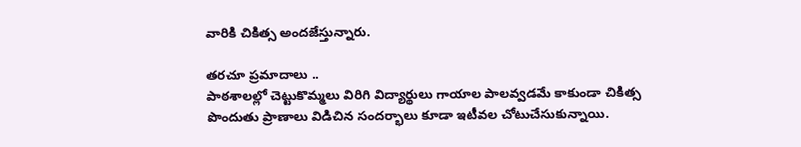వారికి చికిత్స అందజేస్తున్నారు.

త‌ర‌చూ ప్రమాదాలు ..
పాఠ‌శాల‌ల్లో చెట్టుకొమ్మలు విరిగి విద్యార్థులు గాయాల పాల‌వ్వ‌డ‌మే కాకుండా చికిత్స పొందుతు ప్రాణాలు విడిచిన సందర్భాలు కూడా ఇటీవ‌ల చోటుచేసుకున్నాయి.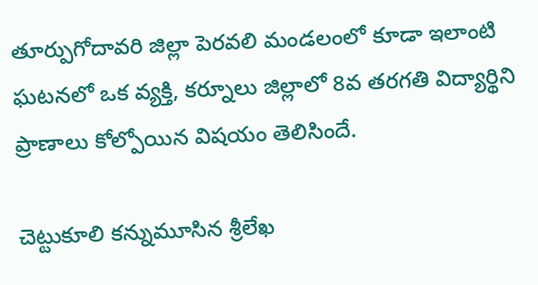తూర్పుగోదావరి జిల్లా పెరవలి మండలంలో కూడా ఇలాంటి ఘటనలో ఒక వ్యక్తి, క‌ర్నూలు జిల్లాలో 8వ త‌ర‌గ‌తి విద్యార్థిని ప్రాణాలు కోల్పోయిన విషయం తెలిసిందే.

చెట్టుకూలి క‌న్నుమూసిన‌ శ్రీ‌లేఖ‌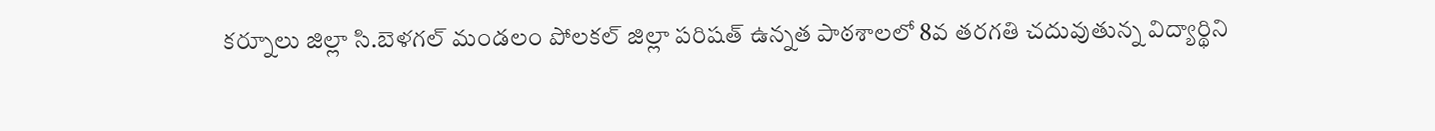కర్నూలు జిల్లా సి.బెళగల్ మండలం పోలకల్ జిల్లా పరిషత్ ఉన్నత పాఠశాలలో 8వ తరగతి చదువుతున్న విద్యార్థిని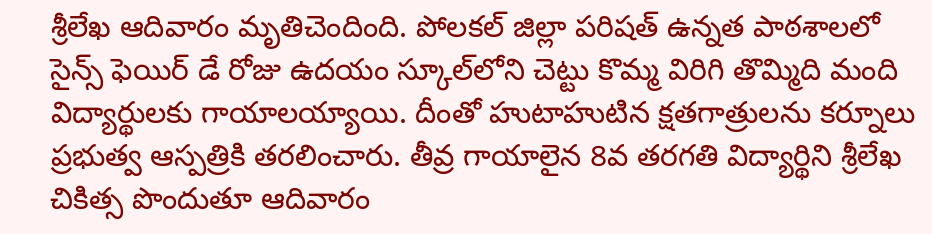శ్రీలేఖ ఆదివారం మృతిచెందింది. పోలకల్ జిల్లా పరిషత్ ఉన్నత పాఠశాలలో సైన్స్ ఫెయిర్ డే రోజు ఉద‌యం స్కూల్‌లోని చెట్టు కొమ్మ విరిగి తొమ్మిది మంది విద్యార్థులకు గాయాలయ్యాయి. దీంతో హుటాహుటిన క్ష‌త‌గాత్రుల‌ను కర్నూలు ప్రభుత్వ ఆస్ప‌త్రికి తరలించారు. తీవ్ర గాయాలైన 8వ త‌ర‌గ‌తి విద్యార్థిని శ్రీ‌లేఖ చికిత్స పొందుతూ ఆదివారం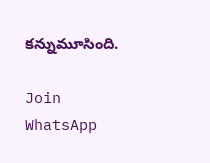క‌న్నుమూసింది.

Join WhatsApp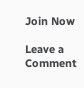Join Now

Leave a Comment